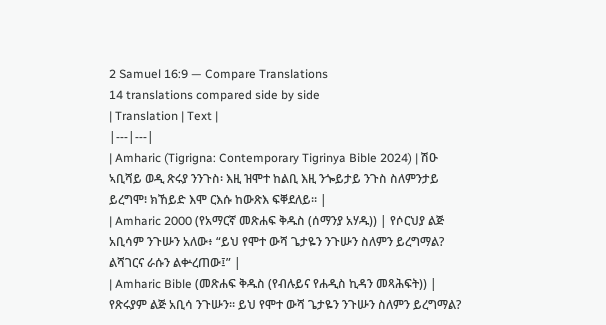2 Samuel 16:9 — Compare Translations
14 translations compared side by side
| Translation | Text |
|---|---|
| Amharic (Tigrigna: Contemporary Tigrinya Bible 2024) | ሽዑ ኣቢሻይ ወዲ ጽሩያ ንንጉስ፡ እዚ ዝሞተ ከልቢ እዚ ንጐይታይ ንጉስ ስለምንታይ ይረግሞ፧ ክኸይድ እሞ ርእሱ ከውጽእ ፍቐደለይ። |
| Amharic 2000 (የአማርኛ መጽሐፍ ቅዱስ (ሰማንያ አሃዱ)) | የሶርህያ ልጅ አቢሳም ንጉሡን አለው፥ “ይህ የሞተ ውሻ ጌታዬን ንጉሡን ስለምን ይረግማል? ልሻገርና ራሱን ልቍረጠው፤” |
| Amharic Bible (መጽሐፍ ቅዱስ (የብሉይና የሐዲስ ኪዳን መጻሕፍት)) | የጽሩያም ልጅ አቢሳ ንጉሡን። ይህ የሞተ ውሻ ጌታዬን ንጉሡን ስለምን ይረግማል?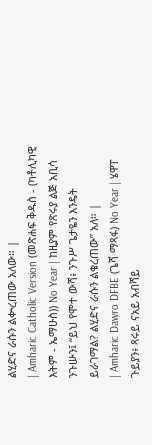ልሂድና ራሱን ልቍረጠው አለው። |
| Amharic Catholic Version (መጽሐፍ ቅዱስ - (ካቶሊካዊ እትም - ኤማሁስ)) No Year | ከዚያም የጽሩያ ልጅ አቢሳ ንጉሡን፤ “ይህ የሞተ ውሻ፥ ንጉሥ ጌታዬን እንዴት ይራገማል? ልሂድና ራሱን ልቁረጠው” አለ። |
| Amharic Dawro DFBE (ጌሻ ማጻፋ) No Year | ሄዋፐ ጉይያን፥ ጻሩይ ናአይ አብሻይ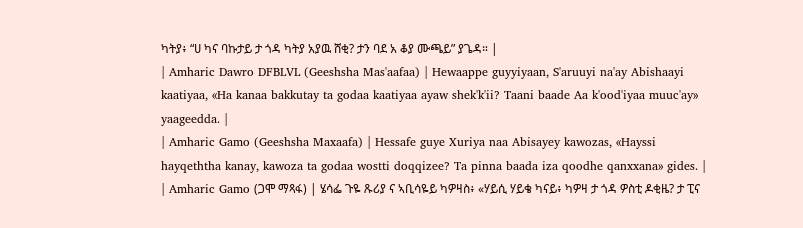ካትያ፥ “ሀ ካና ባኩታይ ታ ጎዳ ካትያ አያዉ ሸቂ? ታን ባደ አ ቆያ ሙጫይ” ያጌዳ። |
| Amharic Dawro DFBLVL (Geeshsha Mas'aafaa) | Hewaappe guyyiyaan, S'aruuyi na'ay Abishaayi kaatiyaa, «Ha kanaa bakkutay ta godaa kaatiyaa ayaw shek'k'ii? Taani baade Aa k'ood'iyaa muuc'ay» yaageedda. |
| Amharic Gamo (Geeshsha Maxaafa) | Hessafe guye Xuriya naa Abisayey kawozas, «Hayssi hayqeththa kanay, kawoza ta godaa wostti doqqizee? Ta pinna baada iza qoodhe qanxxana» gides. |
| Amharic Gamo (ጋሞ ማጻፋ) | ሄሳፌ ጉዬ ጹሪያ ና ኣቢሳዬይ ካዎዛስ፥ «ሃይሲ ሃይቄ ካናይ፥ ካዎዛ ታ ጎዳ ዎስቲ ዶቂዜ? ታ ፒና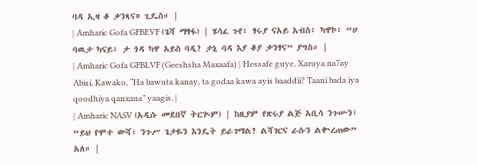ባዳ ኢዛ ቆ ቃንጻና» ጊዴስ። |
| Amharic Gofa GFBEVF (ጌሻ ማፃፋ) | ሄሳፈ ጉየ፥ ፃሩያ ናአይ አብስ፥ ካዋኮ፥ “ሀ ባዉታ ካናይ፥ ታ ጎዳ ካዋ አይስ ባዲ? ታኒ ባዳ እያ ቆያ ቃንፃና” ያግስ። |
| Amharic Gofa GFBLVF (Geeshsha Maxaafa) | Hessafe guye, Xaruya na7ay Abisi, Kawako, “Ha bawuta kanay, ta godaa kawa ayis baaddii? Taani bada iya qoodhiya qanxana” yaagis. |
| Amharic NASV (አዲሱ መደበኛ ትርጒም) | ከዚያም የጽሩያ ልጅ አቢሳ ንጉሡን፣ “ይህ የሞተ ውሻ፣ ንጉሥ ጌታዬን እንዴት ይራገማል? ልሻገርና ራሱን ልቍረጠው” አለ። |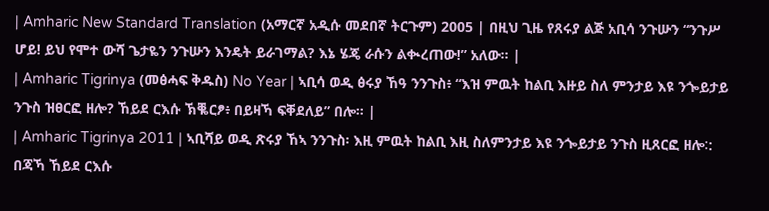| Amharic New Standard Translation (አማርኛ አዲሱ መደበኛ ትርጉም) 2005 | በዚህ ጊዜ የጸሩያ ልጅ አቢሳ ንጉሡን “ንጉሥ ሆይ! ይህ የሞተ ውሻ ጌታዬን ንጉሡን እንዴት ይራገማል? እኔ ሄጄ ራሱን ልቊረጠው!” አለው። |
| Amharic Tigrinya (መፅሓፍ ቅዱስ) No Year | ኣቢሳ ወዲ ፅሩያ ኸዓ ንንጉስ፥ “እዝ ምዉት ከልቢ እዙይ ስለ ምንታይ እዩ ንጐይታይ ንጉስ ዝፀርፎ ዘሎ? ኸይደ ርእሱ ኽቘርፆ፥ በይዛኻ ፍቐደለይ” በሎ። |
| Amharic Tigrinya 2011 | ኣቢሻይ ወዲ ጽሩያ ኸኣ ንንጉስ፡ እዚ ምዉት ከልቢ እዚ ስለምንታይ እዩ ንጐይታይ ንጉስ ዚጸርፎ ዘሎ∶: በጃኻ ኸይደ ርእሱ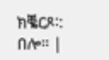ክቘርጾ∶: በሎ። |